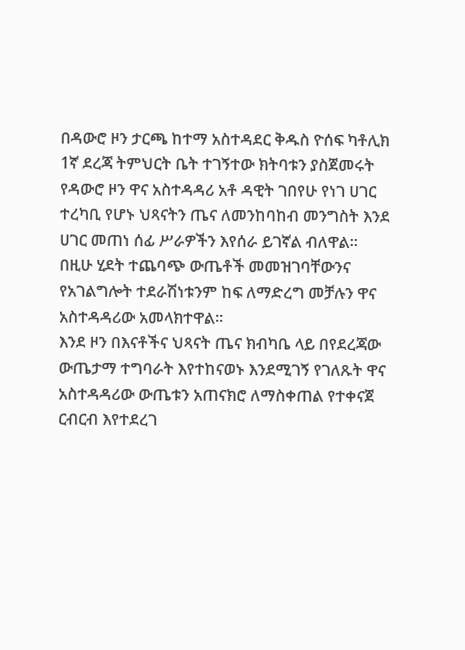በዳውሮ ዞን ታርጫ ከተማ አስተዳደር ቅዱስ ዮሰፍ ካቶሊክ 1ኛ ደረጃ ትምህርት ቤት ተገኝተው ክትባቱን ያስጀመሩት የዳውሮ ዞን ዋና አስተዳዳሪ አቶ ዳዊት ገበየሁ የነገ ሀገር ተረካቢ የሆኑ ህጻናትን ጤና ለመንከባከብ መንግስት እንደ ሀገር መጠነ ሰፊ ሥራዎችን እየሰራ ይገኛል ብለዋል።
በዚሁ ሂደት ተጨባጭ ውጤቶች መመዝገባቸውንና የአገልግሎት ተደራሽነቱንም ከፍ ለማድረግ መቻሉን ዋና አስተዳዳሪው አመላክተዋል።
እንደ ዞን በእናቶችና ህጻናት ጤና ክብካቤ ላይ በየደረጃው ውጤታማ ተግባራት እየተከናወኑ እንደሚገኝ የገለጹት ዋና አስተዳዳሪው ውጤቱን አጠናክሮ ለማስቀጠል የተቀናጀ ርብርብ እየተደረገ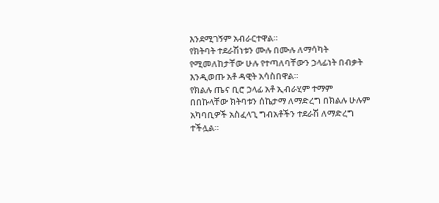እንደሚገኝም አብራርተዋል።
የክትባት ተደራሽነቱን ሙሉ በሙሉ ለማሳካት የሚመለከታቸው ሁሉ የተጣለባቸውን ኃላፊነት በብቃት እንዲወጡ አቶ ዳዊት አሳስበዋል።
የክልሉ ጤና ቢሮ ኃላፊ አቶ ኢብራሂም ተማም በበኩላቸው ክትባቱን ሰኬታማ ለማድረግ በክልሉ ሁሉም አካባቢዎች አስፈላጊ ግብአቶችን ተደራሽ ለማድረግ ተችሏል።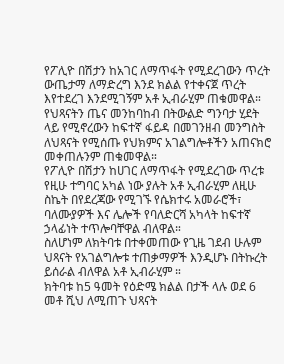የፖሊዮ በሽታን ከአገር ለማጥፋት የሚደረገውን ጥረት ውጤታማ ለማድረግ እንደ ክልል የተቀናጀ ጥረት እየተደረገ እንደሚገኝም አቶ ኢብራሂም ጠቁመዋል።
የህጻናትን ጤና መንከባከብ በትውልድ ግንባታ ሂደት ላይ የሚኖረውን ከፍተኛ ፋይዳ በመገንዘብ መንግስት ለህጻናት የሚሰጡ የህክምና አገልግሎቶችን አጠናክሮ መቀጠሉንም ጠቁመዋል።
የፖሊዮ በሽታን ከሀገር ለማጥፋት የሚደረገው ጥረቱ የዚሁ ተግባር አካል ነው ያሉት አቶ ኢብራሂም ለዚሁ ስኬት በየደረጃው የሚገኙ የሴክተሩ አመራሮች፣ ባለሙያዎች እና ሌሎች የባለድርሻ አካላት ከፍተኛ ኃላፊነት ተጥሎባቸዋል ብለዋል።
ስለሆነም ለክትባቱ በተቀመጠው የጊዜ ገደብ ሁሉም ህጻናት የአገልግሎቱ ተጠቃማዎች እንዲሆኑ በትኩረት ይሰራል ብለዋል አቶ ኢብራሂም ።
ክትባቱ ከ5 ዓመት የዕድሜ ክልል በታች ላሉ ወደ 6 መቶ ሺህ ለሚጠጉ ህጻናት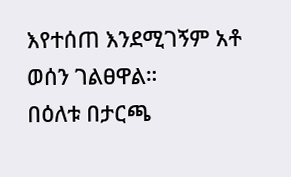እየተሰጠ እንደሚገኝም አቶ ወሰን ገልፀዋል።
በዕለቱ በታርጫ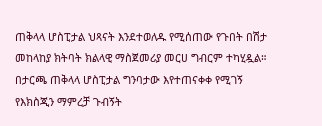ጠቅላላ ሆስፒታል ህጻናት እንደተወለዱ የሚሰጠው የጉበት በሽታ መከላከያ ክትባት ክልላዊ ማስጀመሪያ መርሀ ግብርም ተካሂዷል።
በታርጫ ጠቅላላ ሆስፒታል ግንባታው እየተጠናቀቀ የሚገኝ የእክስጂን ማምረቻ ጉብኝት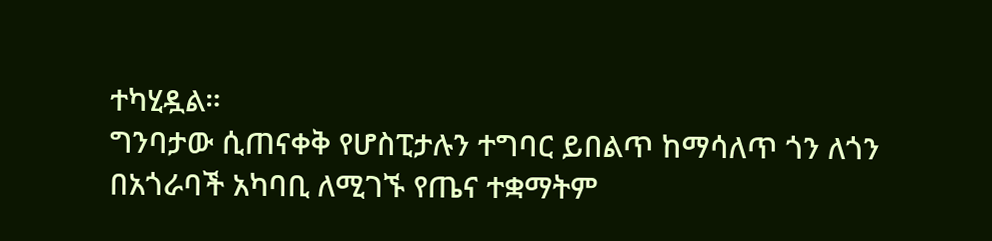ተካሂዷል።
ግንባታው ሲጠናቀቅ የሆስፒታሉን ተግባር ይበልጥ ከማሳለጥ ጎን ለጎን በአጎራባች አካባቢ ለሚገኙ የጤና ተቋማትም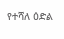የተሻለ ዕድል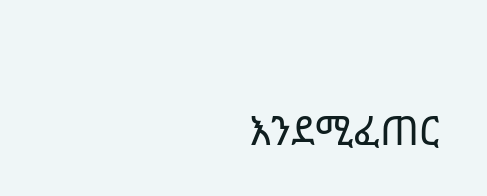እንደሚፈጠር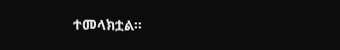ተመላክቷል።